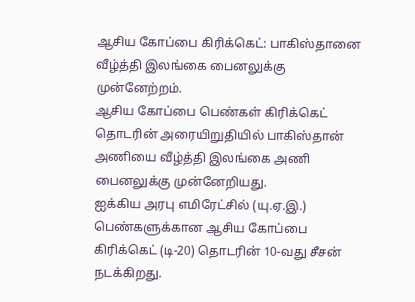ஆசிய கோப்பை கிரிக்கெட்: பாகிஸ்தானை வீழ்த்தி இலங்கை பைனலுக்கு முன்னேற்றம்.
ஆசிய கோப்பை பெண்கள் கிரிக்கெட் தொடரின் அரையிறுதியில் பாகிஸ்தான் அணியை வீழ்த்தி இலங்கை அணி பைனலுக்கு முன்னேறியது.
ஐக்கிய அரபு எமிரேட்சில் (யு.ஏ.இ.) பெண்களுக்கான ஆசிய கோப்பை கிரிக்கெட் (டி-20) தொடரின் 10-வது சீசன் நடக்கிறது.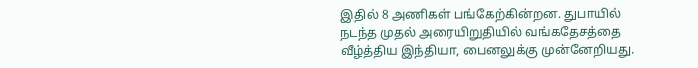இதில் 8 அணிகள் பங்கேற்கின்றன. துபாயில் நடந்த முதல் அரையிறுதியில் வங்கதேசத்தை வீழ்த்திய இந்தியா, பைனலுக்கு முன்னேறியது.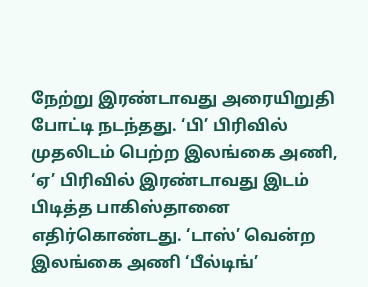நேற்று இரண்டாவது அரையிறுதி போட்டி நடந்தது. ‘பி’ பிரிவில் முதலிடம் பெற்ற இலங்கை அணி, ‘ஏ’ பிரிவில் இரண்டாவது இடம் பிடித்த பாகிஸ்தானை எதிர்கொண்டது. ‘டாஸ்’ வென்ற இலங்கை அணி ‘பீல்டிங்’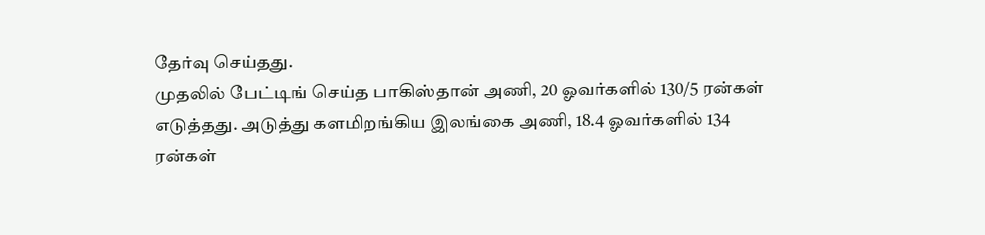தேர்வு செய்தது.
முதலில் பேட்டிங் செய்த பாகிஸ்தான் அணி, 20 ஓவர்களில் 130/5 ரன்கள் எடுத்தது. அடுத்து களமிறங்கிய இலங்கை அணி, 18.4 ஓவர்களில் 134 ரன்கள்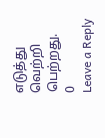எடுத்து வெற்றி பெற்றது.
0
Leave a Reply